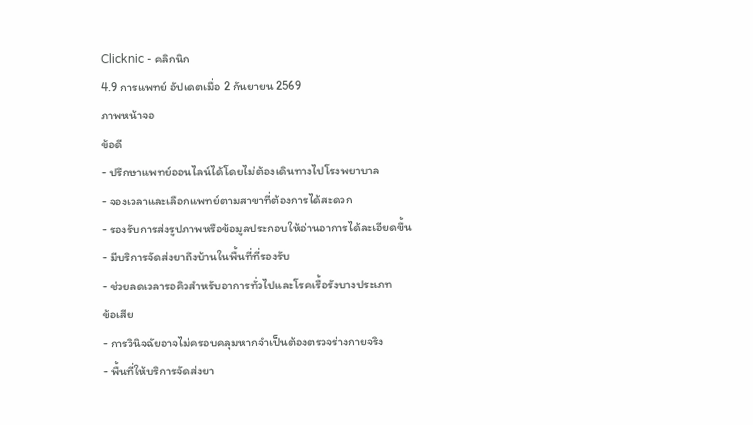Clicknic - คลิกนิก
4.9 การแพทย์ อัปเดตเมื่อ 2 กันยายน 2569
ภาพหน้าจอ
ข้อดี
- ปรึกษาแพทย์ออนไลน์ได้โดยไม่ต้องเดินทางไปโรงพยาบาล
- จองเวลาและเลือกแพทย์ตามสาขาที่ต้องการได้สะดวก
- รองรับการส่งรูปภาพหรือข้อมูลประกอบให้อ่านอาการได้ละเอียดขึ้น
- มีบริการจัดส่งยาถึงบ้านในพื้นที่ที่รองรับ
- ช่วยลดเวลารอคิวสำหรับอาการทั่วไปและโรคเรื้อรังบางประเภท
ข้อเสีย
- การวินิจฉัยอาจไม่ครอบคลุมหากจำเป็นต้องตรวจร่างกายจริง
- พื้นที่ให้บริการจัดส่งยา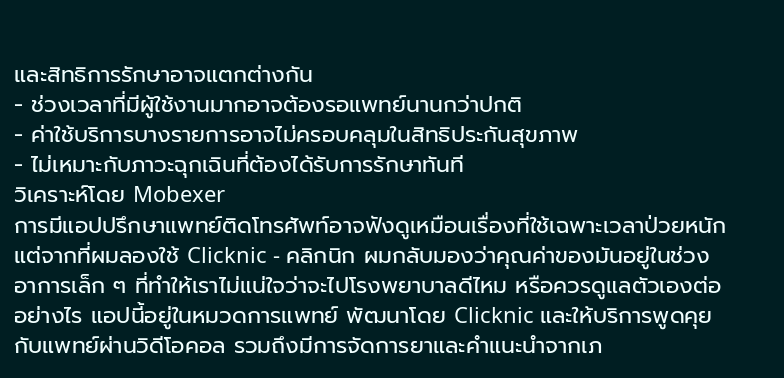และสิทธิการรักษาอาจแตกต่างกัน
- ช่วงเวลาที่มีผู้ใช้งานมากอาจต้องรอแพทย์นานกว่าปกติ
- ค่าใช้บริการบางรายการอาจไม่ครอบคลุมในสิทธิประกันสุขภาพ
- ไม่เหมาะกับภาวะฉุกเฉินที่ต้องได้รับการรักษาทันที
วิเคราะห์โดย Mobexer
การมีแอปปรึกษาแพทย์ติดโทรศัพท์อาจฟังดูเหมือนเรื่องที่ใช้เฉพาะเวลาป่วยหนัก แต่จากที่ผมลองใช้ Clicknic - คลิกนิก ผมกลับมองว่าคุณค่าของมันอยู่ในช่วงอาการเล็ก ๆ ที่ทำให้เราไม่แน่ใจว่าจะไปโรงพยาบาลดีไหม หรือควรดูแลตัวเองต่ออย่างไร แอปนี้อยู่ในหมวดการแพทย์ พัฒนาโดย Clicknic และให้บริการพูดคุยกับแพทย์ผ่านวิดีโอคอล รวมถึงมีการจัดการยาและคำแนะนำจากเภ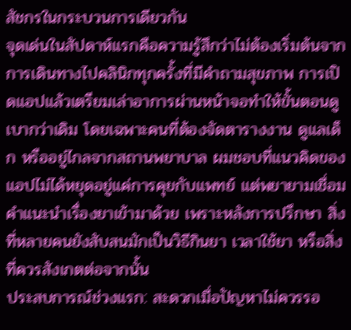สัชกรในกระบวนการเดียวกัน
จุดเด่นในสัปดาห์แรกคือความรู้สึกว่าไม่ต้องเริ่มต้นจากการเดินทางไปคลินิกทุกครั้งที่มีคำถามสุขภาพ การเปิดแอปแล้วเตรียมเล่าอาการผ่านหน้าจอทำให้ขั้นตอนดูเบากว่าเดิม โดยเฉพาะคนที่ต้องจัดตารางงาน ดูแลเด็ก หรืออยู่ไกลจากสถานพยาบาล ผมชอบที่แนวคิดของแอปไม่ได้หยุดอยู่แค่การคุยกับแพทย์ แต่พยายามเชื่อมคำแนะนำเรื่องยาเข้ามาด้วย เพราะหลังการปรึกษา สิ่งที่หลายคนยังสับสนมักเป็นวิธีกินยา เวลาใช้ยา หรือสิ่งที่ควรสังเกตต่อจากนั้น
ประสบการณ์ช่วงแรก: สะดวกเมื่อปัญหาไม่ควรรอ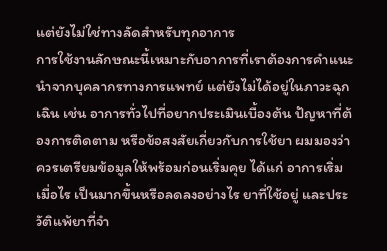แต่ยังไม่ใช่ทางลัดสำหรับทุกอาการ
การใช้งานลักษณะนี้เหมาะกับอาการที่เราต้องการคำแนะนำจากบุคลากรทางการแพทย์ แต่ยังไม่ได้อยู่ในภาวะฉุกเฉิน เช่น อาการทั่วไปที่อยากประเมินเบื้องต้น ปัญหาที่ต้องการติดตาม หรือข้อสงสัยเกี่ยวกับการใช้ยา ผมมองว่าควรเตรียมข้อมูลให้พร้อมก่อนเริ่มคุย ได้แก่ อาการเริ่มเมื่อไร เป็นมากขึ้นหรือลดลงอย่างไร ยาที่ใช้อยู่ และประวัติแพ้ยาที่จำ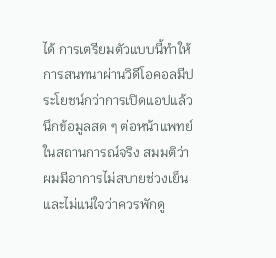ได้ การเตรียมตัวแบบนี้ทำให้การสนทนาผ่านวิดีโอคอลมีประโยชน์กว่าการเปิดแอปแล้วนึกข้อมูลสด ๆ ต่อหน้าแพทย์
ในสถานการณ์จริง สมมติว่าผมมีอาการไม่สบายช่วงเย็นและไม่แน่ใจว่าควรพักดู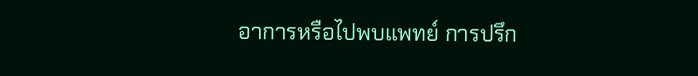อาการหรือไปพบแพทย์ การปรึก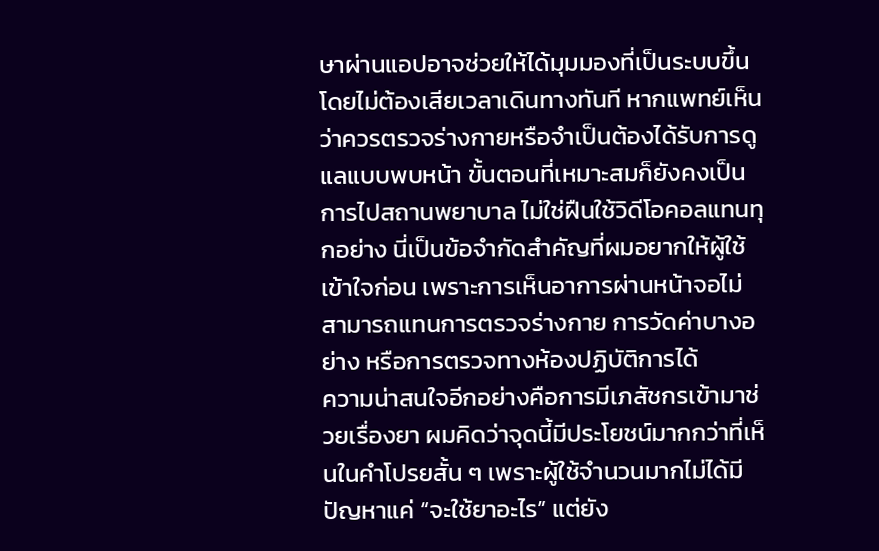ษาผ่านแอปอาจช่วยให้ได้มุมมองที่เป็นระบบขึ้น โดยไม่ต้องเสียเวลาเดินทางทันที หากแพทย์เห็นว่าควรตรวจร่างกายหรือจำเป็นต้องได้รับการดูแลแบบพบหน้า ขั้นตอนที่เหมาะสมก็ยังคงเป็นการไปสถานพยาบาล ไม่ใช่ฝืนใช้วิดีโอคอลแทนทุกอย่าง นี่เป็นข้อจำกัดสำคัญที่ผมอยากให้ผู้ใช้เข้าใจก่อน เพราะการเห็นอาการผ่านหน้าจอไม่สามารถแทนการตรวจร่างกาย การวัดค่าบางอย่าง หรือการตรวจทางห้องปฏิบัติการได้
ความน่าสนใจอีกอย่างคือการมีเภสัชกรเข้ามาช่วยเรื่องยา ผมคิดว่าจุดนี้มีประโยชน์มากกว่าที่เห็นในคำโปรยสั้น ๆ เพราะผู้ใช้จำนวนมากไม่ได้มีปัญหาแค่ “จะใช้ยาอะไร” แต่ยัง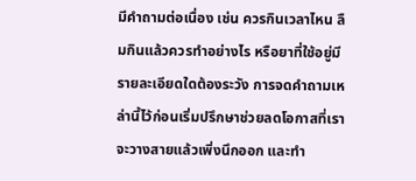มีคำถามต่อเนื่อง เช่น ควรกินเวลาไหน ลืมกินแล้วควรทำอย่างไร หรือยาที่ใช้อยู่มีรายละเอียดใดต้องระวัง การจดคำถามเหล่านี้ไว้ก่อนเริ่มปรึกษาช่วยลดโอกาสที่เราจะวางสายแล้วเพิ่งนึกออก และทำ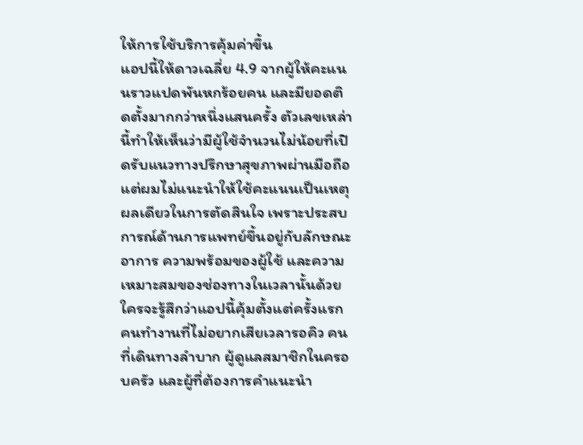ให้การใช้บริการคุ้มค่าขึ้น
แอปนี้ให้ดาวเฉลี่ย 4.9 จากผู้ให้คะแนนราวแปดพันหกร้อยคน และมียอดติดตั้งมากกว่าหนึ่งแสนครั้ง ตัวเลขเหล่านี้ทำให้เห็นว่ามีผู้ใช้จำนวนไม่น้อยที่เปิดรับแนวทางปรึกษาสุขภาพผ่านมือถือ แต่ผมไม่แนะนำให้ใช้คะแนนเป็นเหตุผลเดียวในการตัดสินใจ เพราะประสบการณ์ด้านการแพทย์ขึ้นอยู่กับลักษณะอาการ ความพร้อมของผู้ใช้ และความเหมาะสมของช่องทางในเวลานั้นด้วย
ใครจะรู้สึกว่าแอปนี้คุ้มตั้งแต่ครั้งแรก
คนทำงานที่ไม่อยากเสียเวลารอคิว คนที่เดินทางลำบาก ผู้ดูแลสมาชิกในครอบครัว และผู้ที่ต้องการคำแนะนำ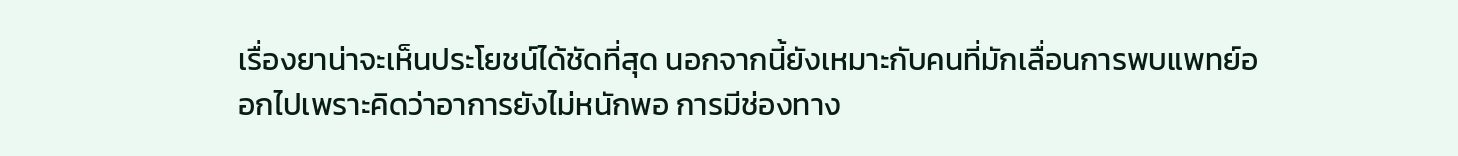เรื่องยาน่าจะเห็นประโยชน์ได้ชัดที่สุด นอกจากนี้ยังเหมาะกับคนที่มักเลื่อนการพบแพทย์ออกไปเพราะคิดว่าอาการยังไม่หนักพอ การมีช่องทาง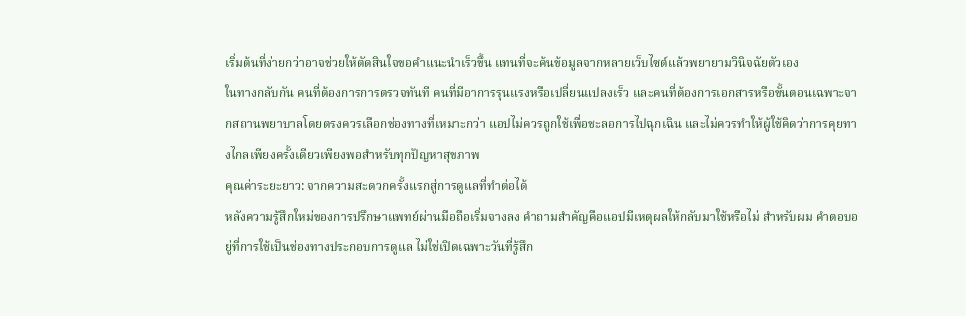เริ่มต้นที่ง่ายกว่าอาจช่วยให้ตัดสินใจขอคำแนะนำเร็วขึ้น แทนที่จะค้นข้อมูลจากหลายเว็บไซต์แล้วพยายามวินิจฉัยตัวเอง
ในทางกลับกัน คนที่ต้องการการตรวจทันที คนที่มีอาการรุนแรงหรือเปลี่ยนแปลงเร็ว และคนที่ต้องการเอกสารหรือขั้นตอนเฉพาะจากสถานพยาบาลโดยตรงควรเลือกช่องทางที่เหมาะกว่า แอปไม่ควรถูกใช้เพื่อชะลอการไปฉุกเฉิน และไม่ควรทำให้ผู้ใช้คิดว่าการคุยทางไกลเพียงครั้งเดียวเพียงพอสำหรับทุกปัญหาสุขภาพ
คุณค่าระยะยาว: จากความสะดวกครั้งแรกสู่การดูแลที่ทำต่อได้
หลังความรู้สึกใหม่ของการปรึกษาแพทย์ผ่านมือถือเริ่มจางลง คำถามสำคัญคือแอปมีเหตุผลให้กลับมาใช้หรือไม่ สำหรับผม คำตอบอยู่ที่การใช้เป็นช่องทางประกอบการดูแล ไม่ใช่เปิดเฉพาะวันที่รู้สึก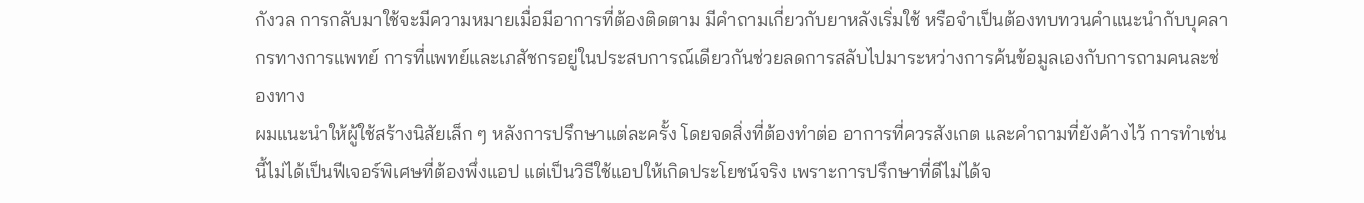กังวล การกลับมาใช้จะมีความหมายเมื่อมีอาการที่ต้องติดตาม มีคำถามเกี่ยวกับยาหลังเริ่มใช้ หรือจำเป็นต้องทบทวนคำแนะนำกับบุคลากรทางการแพทย์ การที่แพทย์และเภสัชกรอยู่ในประสบการณ์เดียวกันช่วยลดการสลับไปมาระหว่างการค้นข้อมูลเองกับการถามคนละช่องทาง
ผมแนะนำให้ผู้ใช้สร้างนิสัยเล็ก ๆ หลังการปรึกษาแต่ละครั้ง โดยจดสิ่งที่ต้องทำต่อ อาการที่ควรสังเกต และคำถามที่ยังค้างไว้ การทำเช่นนี้ไม่ได้เป็นฟีเจอร์พิเศษที่ต้องพึ่งแอป แต่เป็นวิธีใช้แอปให้เกิดประโยชน์จริง เพราะการปรึกษาที่ดีไม่ได้จ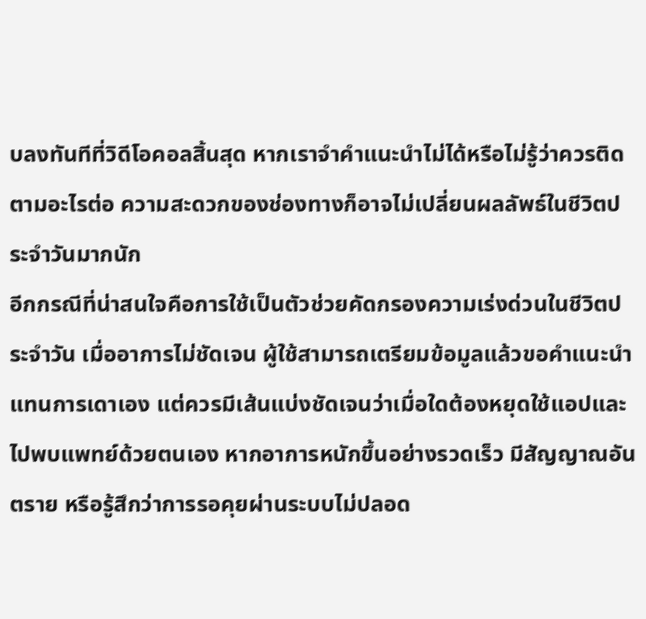บลงทันทีที่วิดีโอคอลสิ้นสุด หากเราจำคำแนะนำไม่ได้หรือไม่รู้ว่าควรติดตามอะไรต่อ ความสะดวกของช่องทางก็อาจไม่เปลี่ยนผลลัพธ์ในชีวิตประจำวันมากนัก
อีกกรณีที่น่าสนใจคือการใช้เป็นตัวช่วยคัดกรองความเร่งด่วนในชีวิตประจำวัน เมื่ออาการไม่ชัดเจน ผู้ใช้สามารถเตรียมข้อมูลแล้วขอคำแนะนำแทนการเดาเอง แต่ควรมีเส้นแบ่งชัดเจนว่าเมื่อใดต้องหยุดใช้แอปและไปพบแพทย์ด้วยตนเอง หากอาการหนักขึ้นอย่างรวดเร็ว มีสัญญาณอันตราย หรือรู้สึกว่าการรอคุยผ่านระบบไม่ปลอด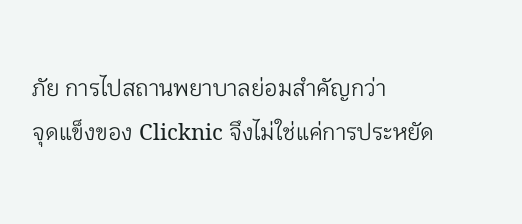ภัย การไปสถานพยาบาลย่อมสำคัญกว่า
จุดแข็งของ Clicknic จึงไม่ใช่แค่การประหยัด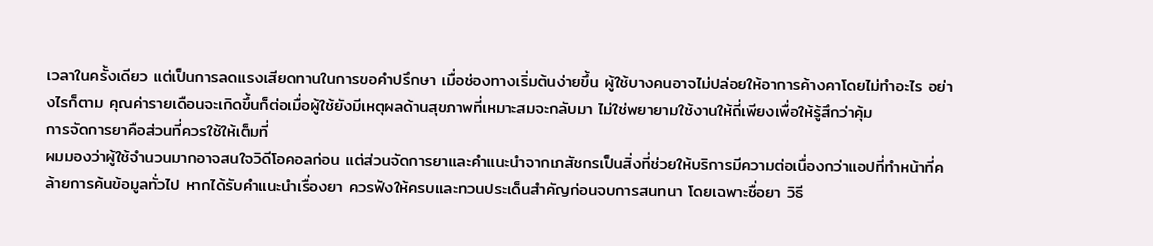เวลาในครั้งเดียว แต่เป็นการลดแรงเสียดทานในการขอคำปรึกษา เมื่อช่องทางเริ่มต้นง่ายขึ้น ผู้ใช้บางคนอาจไม่ปล่อยให้อาการค้างคาโดยไม่ทำอะไร อย่างไรก็ตาม คุณค่ารายเดือนจะเกิดขึ้นก็ต่อเมื่อผู้ใช้ยังมีเหตุผลด้านสุขภาพที่เหมาะสมจะกลับมา ไม่ใช่พยายามใช้งานให้ถี่เพียงเพื่อให้รู้สึกว่าคุ้ม
การจัดการยาคือส่วนที่ควรใช้ให้เต็มที่
ผมมองว่าผู้ใช้จำนวนมากอาจสนใจวิดีโอคอลก่อน แต่ส่วนจัดการยาและคำแนะนำจากเภสัชกรเป็นสิ่งที่ช่วยให้บริการมีความต่อเนื่องกว่าแอปที่ทำหน้าที่คล้ายการค้นข้อมูลทั่วไป หากได้รับคำแนะนำเรื่องยา ควรฟังให้ครบและทวนประเด็นสำคัญก่อนจบการสนทนา โดยเฉพาะชื่อยา วิธี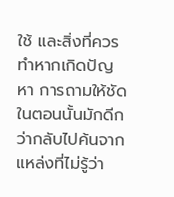ใช้ และสิ่งที่ควรทำหากเกิดปัญหา การถามให้ชัดในตอนนั้นมักดีกว่ากลับไปค้นจากแหล่งที่ไม่รู้ว่า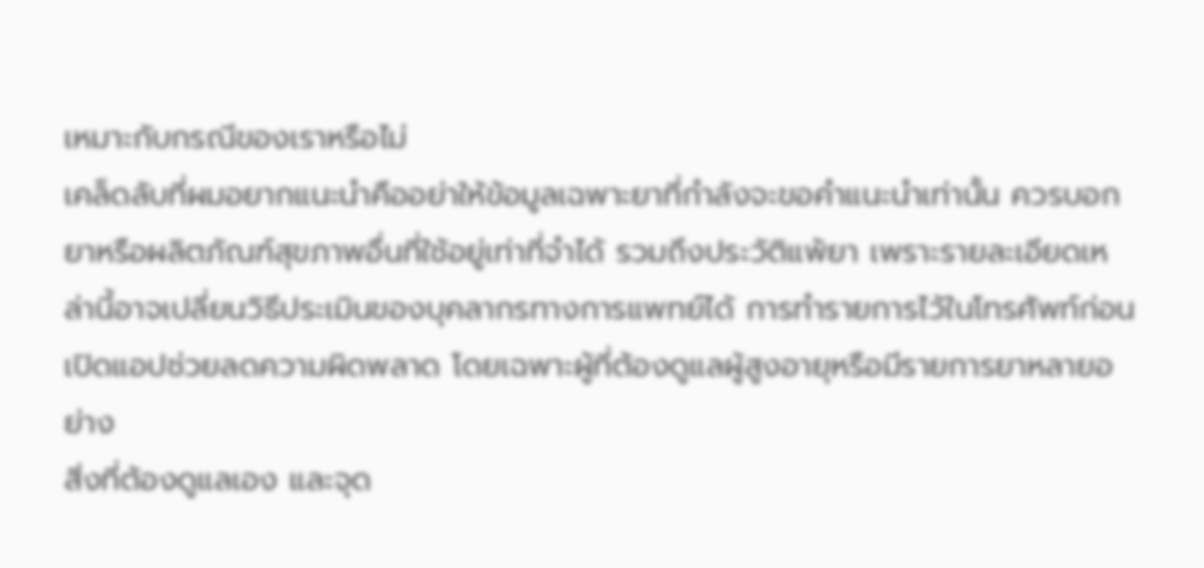เหมาะกับกรณีของเราหรือไม่
เคล็ดลับที่ผมอยากแนะนำคืออย่าให้ข้อมูลเฉพาะยาที่กำลังจะขอคำแนะนำเท่านั้น ควรบอกยาหรือผลิตภัณฑ์สุขภาพอื่นที่ใช้อยู่เท่าที่จำได้ รวมถึงประวัติแพ้ยา เพราะรายละเอียดเหล่านี้อาจเปลี่ยนวิธีประเมินของบุคลากรทางการแพทย์ได้ การทำรายการไว้ในโทรศัพท์ก่อนเปิดแอปช่วยลดความผิดพลาด โดยเฉพาะผู้ที่ต้องดูแลผู้สูงอายุหรือมีรายการยาหลายอย่าง
สิ่งที่ต้องดูแลเอง และจุด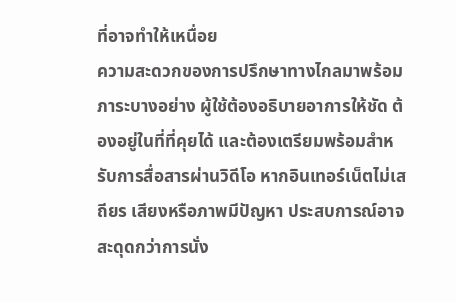ที่อาจทำให้เหนื่อย
ความสะดวกของการปรึกษาทางไกลมาพร้อมภาระบางอย่าง ผู้ใช้ต้องอธิบายอาการให้ชัด ต้องอยู่ในที่ที่คุยได้ และต้องเตรียมพร้อมสำหรับการสื่อสารผ่านวิดีโอ หากอินเทอร์เน็ตไม่เสถียร เสียงหรือภาพมีปัญหา ประสบการณ์อาจสะดุดกว่าการนั่ง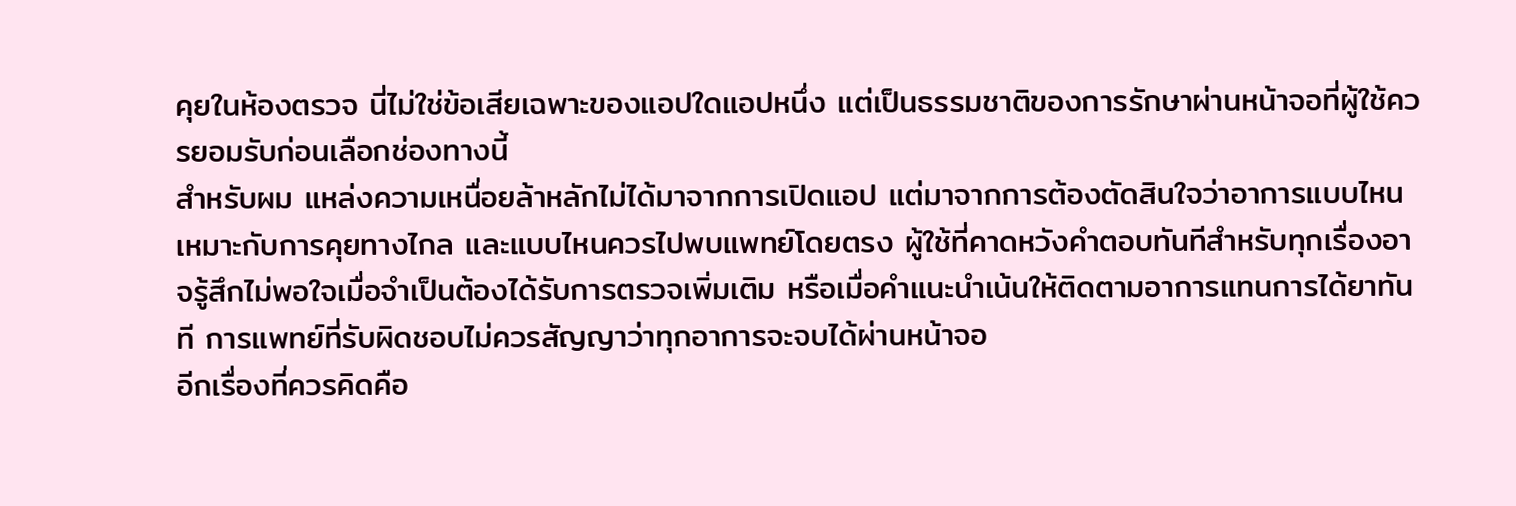คุยในห้องตรวจ นี่ไม่ใช่ข้อเสียเฉพาะของแอปใดแอปหนึ่ง แต่เป็นธรรมชาติของการรักษาผ่านหน้าจอที่ผู้ใช้ควรยอมรับก่อนเลือกช่องทางนี้
สำหรับผม แหล่งความเหนื่อยล้าหลักไม่ได้มาจากการเปิดแอป แต่มาจากการต้องตัดสินใจว่าอาการแบบไหนเหมาะกับการคุยทางไกล และแบบไหนควรไปพบแพทย์โดยตรง ผู้ใช้ที่คาดหวังคำตอบทันทีสำหรับทุกเรื่องอาจรู้สึกไม่พอใจเมื่อจำเป็นต้องได้รับการตรวจเพิ่มเติม หรือเมื่อคำแนะนำเน้นให้ติดตามอาการแทนการได้ยาทันที การแพทย์ที่รับผิดชอบไม่ควรสัญญาว่าทุกอาการจะจบได้ผ่านหน้าจอ
อีกเรื่องที่ควรคิดคือ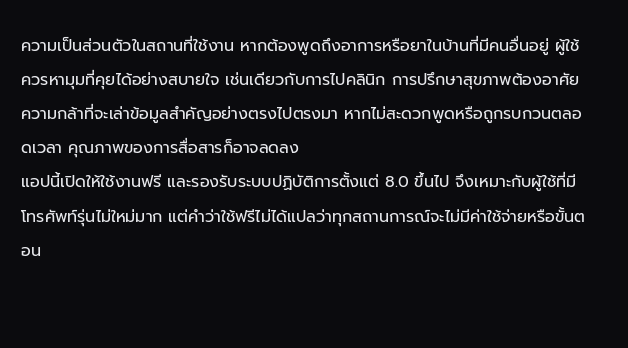ความเป็นส่วนตัวในสถานที่ใช้งาน หากต้องพูดถึงอาการหรือยาในบ้านที่มีคนอื่นอยู่ ผู้ใช้ควรหามุมที่คุยได้อย่างสบายใจ เช่นเดียวกับการไปคลินิก การปรึกษาสุขภาพต้องอาศัยความกล้าที่จะเล่าข้อมูลสำคัญอย่างตรงไปตรงมา หากไม่สะดวกพูดหรือถูกรบกวนตลอดเวลา คุณภาพของการสื่อสารก็อาจลดลง
แอปนี้เปิดให้ใช้งานฟรี และรองรับระบบปฏิบัติการตั้งแต่ 8.0 ขึ้นไป จึงเหมาะกับผู้ใช้ที่มีโทรศัพท์รุ่นไม่ใหม่มาก แต่คำว่าใช้ฟรีไม่ได้แปลว่าทุกสถานการณ์จะไม่มีค่าใช้จ่ายหรือขั้นตอน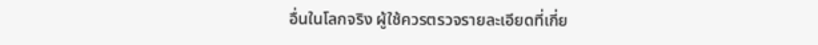อื่นในโลกจริง ผู้ใช้ควรตรวจรายละเอียดที่เกี่ย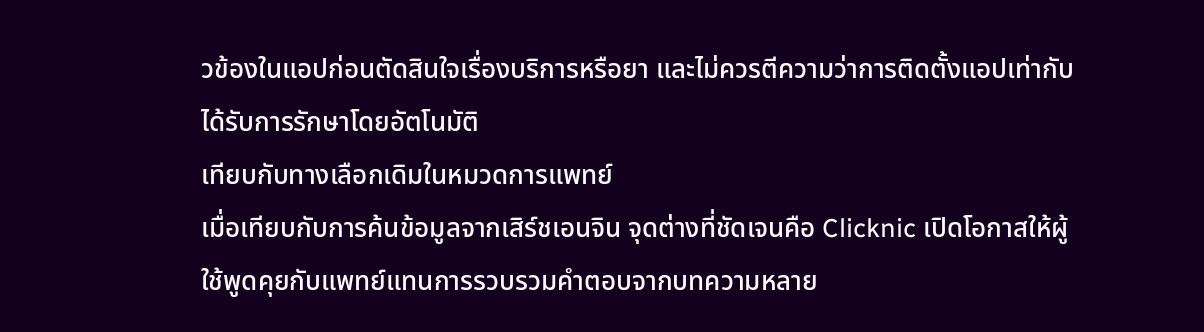วข้องในแอปก่อนตัดสินใจเรื่องบริการหรือยา และไม่ควรตีความว่าการติดตั้งแอปเท่ากับได้รับการรักษาโดยอัตโนมัติ
เทียบกับทางเลือกเดิมในหมวดการแพทย์
เมื่อเทียบกับการค้นข้อมูลจากเสิร์ชเอนจิน จุดต่างที่ชัดเจนคือ Clicknic เปิดโอกาสให้ผู้ใช้พูดคุยกับแพทย์แทนการรวบรวมคำตอบจากบทความหลาย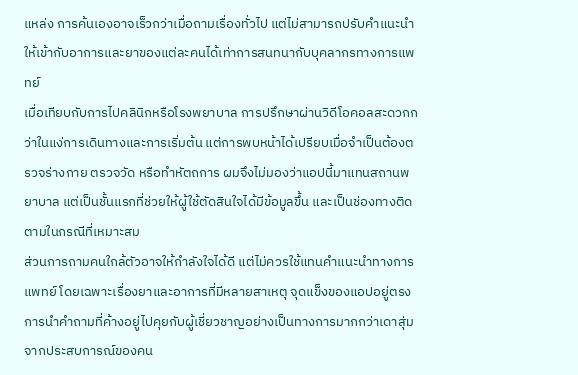แหล่ง การค้นเองอาจเร็วกว่าเมื่อถามเรื่องทั่วไป แต่ไม่สามารถปรับคำแนะนำให้เข้ากับอาการและยาของแต่ละคนได้เท่าการสนทนากับบุคลากรทางการแพทย์
เมื่อเทียบกับการไปคลินิกหรือโรงพยาบาล การปรึกษาผ่านวิดีโอคอลสะดวกกว่าในแง่การเดินทางและการเริ่มต้น แต่การพบหน้าได้เปรียบเมื่อจำเป็นต้องตรวจร่างกาย ตรวจวัด หรือทำหัตถการ ผมจึงไม่มองว่าแอปนี้มาแทนสถานพยาบาล แต่เป็นชั้นแรกที่ช่วยให้ผู้ใช้ตัดสินใจได้มีข้อมูลขึ้น และเป็นช่องทางติดตามในกรณีที่เหมาะสม
ส่วนการถามคนใกล้ตัวอาจให้กำลังใจได้ดี แต่ไม่ควรใช้แทนคำแนะนำทางการแพทย์ โดยเฉพาะเรื่องยาและอาการที่มีหลายสาเหตุ จุดแข็งของแอปอยู่ตรงการนำคำถามที่ค้างอยู่ไปคุยกับผู้เชี่ยวชาญอย่างเป็นทางการมากกว่าเดาสุ่มจากประสบการณ์ของคน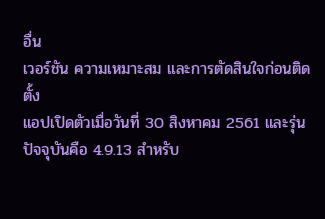อื่น
เวอร์ชัน ความเหมาะสม และการตัดสินใจก่อนติดตั้ง
แอปเปิดตัวเมื่อวันที่ 30 สิงหาคม 2561 และรุ่นปัจจุบันคือ 4.9.13 สำหรับ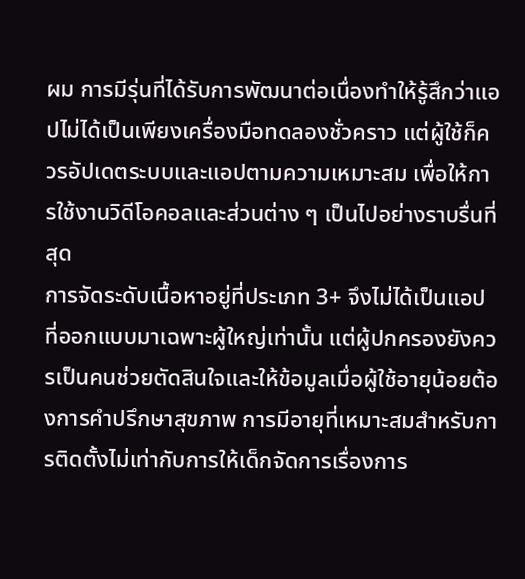ผม การมีรุ่นที่ได้รับการพัฒนาต่อเนื่องทำให้รู้สึกว่าแอปไม่ได้เป็นเพียงเครื่องมือทดลองชั่วคราว แต่ผู้ใช้ก็ควรอัปเดตระบบและแอปตามความเหมาะสม เพื่อให้การใช้งานวิดีโอคอลและส่วนต่าง ๆ เป็นไปอย่างราบรื่นที่สุด
การจัดระดับเนื้อหาอยู่ที่ประเภท 3+ จึงไม่ได้เป็นแอปที่ออกแบบมาเฉพาะผู้ใหญ่เท่านั้น แต่ผู้ปกครองยังควรเป็นคนช่วยตัดสินใจและให้ข้อมูลเมื่อผู้ใช้อายุน้อยต้องการคำปรึกษาสุขภาพ การมีอายุที่เหมาะสมสำหรับการติดตั้งไม่เท่ากับการให้เด็กจัดการเรื่องการ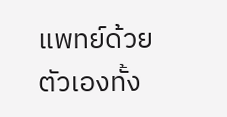แพทย์ด้วยตัวเองทั้ง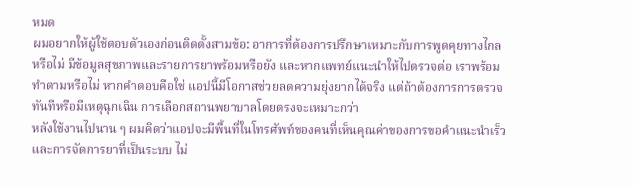หมด
ผมอยากให้ผู้ใช้ตอบตัวเองก่อนติดตั้งสามข้อ: อาการที่ต้องการปรึกษาเหมาะกับการพูดคุยทางไกลหรือไม่ มีข้อมูลสุขภาพและรายการยาพร้อมหรือยัง และหากแพทย์แนะนำให้ไปตรวจต่อ เราพร้อมทำตามหรือไม่ หากคำตอบคือใช่ แอปนี้มีโอกาสช่วยลดความยุ่งยากได้จริง แต่ถ้าต้องการการตรวจทันทีหรือมีเหตุฉุกเฉิน การเลือกสถานพยาบาลโดยตรงจะเหมาะกว่า
หลังใช้งานไปนาน ๆ ผมคิดว่าแอปจะมีพื้นที่ในโทรศัพท์ของคนที่เห็นคุณค่าของการขอคำแนะนำเร็วและการจัดการยาที่เป็นระบบ ไม่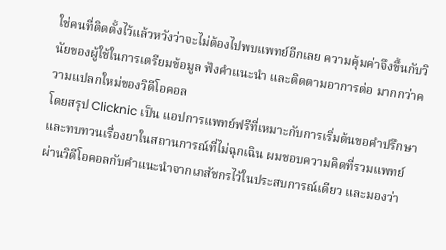ใช่คนที่ติดตั้งไว้แล้วหวังว่าจะไม่ต้องไปพบแพทย์อีกเลย ความคุ้มค่าจึงขึ้นกับวินัยของผู้ใช้ในการเตรียมข้อมูล ฟังคำแนะนำ และติดตามอาการต่อ มากกว่าความแปลกใหม่ของวิดีโอคอล
โดยสรุป Clicknic เป็น แอปการแพทย์ฟรีที่เหมาะกับการเริ่มต้นขอคำปรึกษาและทบทวนเรื่องยาในสถานการณ์ที่ไม่ฉุกเฉิน ผมชอบความคิดที่รวมแพทย์ผ่านวิดีโอคอลกับคำแนะนำจากเภสัชกรไว้ในประสบการณ์เดียว และมองว่า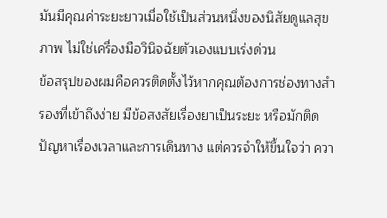มันมีคุณค่าระยะยาวเมื่อใช้เป็นส่วนหนึ่งของนิสัยดูแลสุขภาพ ไม่ใช่เครื่องมือวินิจฉัยตัวเองแบบเร่งด่วน
ข้อสรุปของผมคือควรติดตั้งไว้หากคุณต้องการช่องทางสำรองที่เข้าถึงง่าย มีข้อสงสัยเรื่องยาเป็นระยะ หรือมักติดปัญหาเรื่องเวลาและการเดินทาง แต่ควรจำให้ขึ้นใจว่า ควา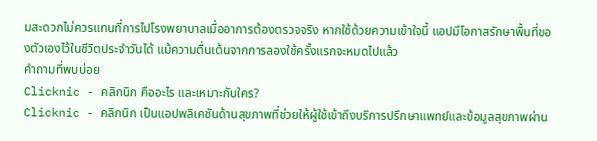มสะดวกไม่ควรแทนที่การไปโรงพยาบาลเมื่ออาการต้องตรวจจริง หากใช้ด้วยความเข้าใจนี้ แอปมีโอกาสรักษาพื้นที่ของตัวเองไว้ในชีวิตประจำวันได้ แม้ความตื่นเต้นจากการลองใช้ครั้งแรกจะหมดไปแล้ว
คำถามที่พบบ่อย
Clicknic - คลิกนิก คืออะไร และเหมาะกับใคร?
Clicknic - คลิกนิก เป็นแอปพลิเคชันด้านสุขภาพที่ช่วยให้ผู้ใช้เข้าถึงบริการปรึกษาแพทย์และข้อมูลสุขภาพผ่าน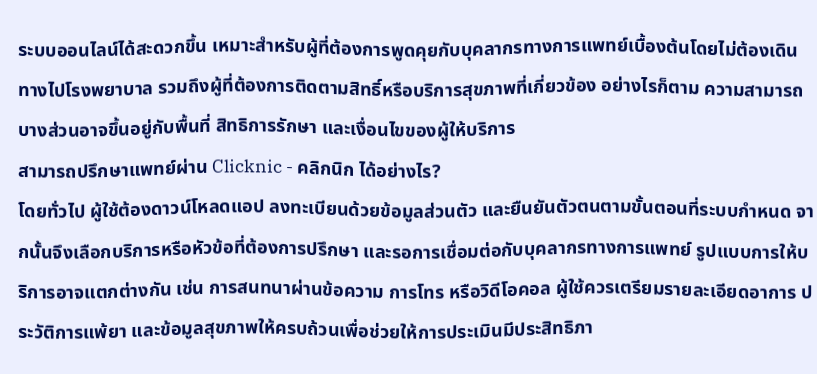ระบบออนไลน์ได้สะดวกขึ้น เหมาะสำหรับผู้ที่ต้องการพูดคุยกับบุคลากรทางการแพทย์เบื้องต้นโดยไม่ต้องเดินทางไปโรงพยาบาล รวมถึงผู้ที่ต้องการติดตามสิทธิ์หรือบริการสุขภาพที่เกี่ยวข้อง อย่างไรก็ตาม ความสามารถบางส่วนอาจขึ้นอยู่กับพื้นที่ สิทธิการรักษา และเงื่อนไขของผู้ให้บริการ
สามารถปรึกษาแพทย์ผ่าน Clicknic - คลิกนิก ได้อย่างไร?
โดยทั่วไป ผู้ใช้ต้องดาวน์โหลดแอป ลงทะเบียนด้วยข้อมูลส่วนตัว และยืนยันตัวตนตามขั้นตอนที่ระบบกำหนด จากนั้นจึงเลือกบริการหรือหัวข้อที่ต้องการปรึกษา และรอการเชื่อมต่อกับบุคลากรทางการแพทย์ รูปแบบการให้บริการอาจแตกต่างกัน เช่น การสนทนาผ่านข้อความ การโทร หรือวิดีโอคอล ผู้ใช้ควรเตรียมรายละเอียดอาการ ประวัติการแพ้ยา และข้อมูลสุขภาพให้ครบถ้วนเพื่อช่วยให้การประเมินมีประสิทธิภา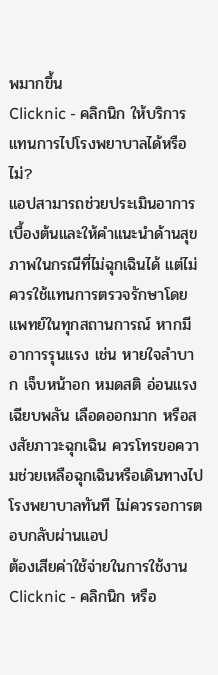พมากขึ้น
Clicknic - คลิกนิก ให้บริการแทนการไปโรงพยาบาลได้หรือไม่?
แอปสามารถช่วยประเมินอาการเบื้องต้นและให้คำแนะนำด้านสุขภาพในกรณีที่ไม่ฉุกเฉินได้ แต่ไม่ควรใช้แทนการตรวจรักษาโดยแพทย์ในทุกสถานการณ์ หากมีอาการรุนแรง เช่น หายใจลำบาก เจ็บหน้าอก หมดสติ อ่อนแรงเฉียบพลัน เลือดออกมาก หรือสงสัยภาวะฉุกเฉิน ควรโทรขอความช่วยเหลือฉุกเฉินหรือเดินทางไปโรงพยาบาลทันที ไม่ควรรอการตอบกลับผ่านแอป
ต้องเสียค่าใช้จ่ายในการใช้งาน Clicknic - คลิกนิก หรือ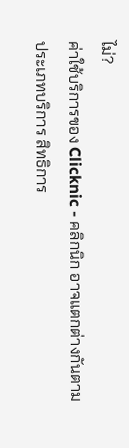ไม่?
ค่าใช้บริการของ Clicknic - คลิกนิก อาจแตกต่างกันตามประเภทบริการ สิทธิการ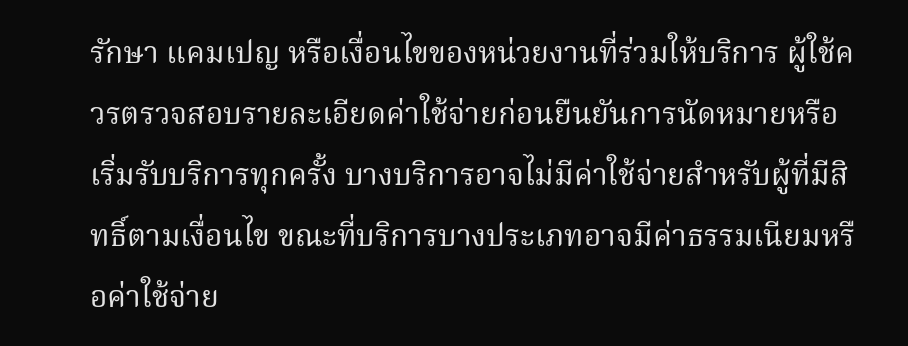รักษา แคมเปญ หรือเงื่อนไขของหน่วยงานที่ร่วมให้บริการ ผู้ใช้ควรตรวจสอบรายละเอียดค่าใช้จ่ายก่อนยืนยันการนัดหมายหรือเริ่มรับบริการทุกครั้ง บางบริการอาจไม่มีค่าใช้จ่ายสำหรับผู้ที่มีสิทธิ์ตามเงื่อนไข ขณะที่บริการบางประเภทอาจมีค่าธรรมเนียมหรือค่าใช้จ่าย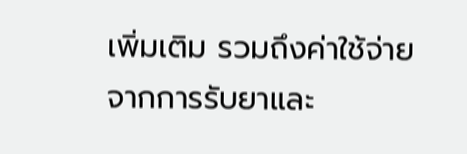เพิ่มเติม รวมถึงค่าใช้จ่ายจากการรับยาและ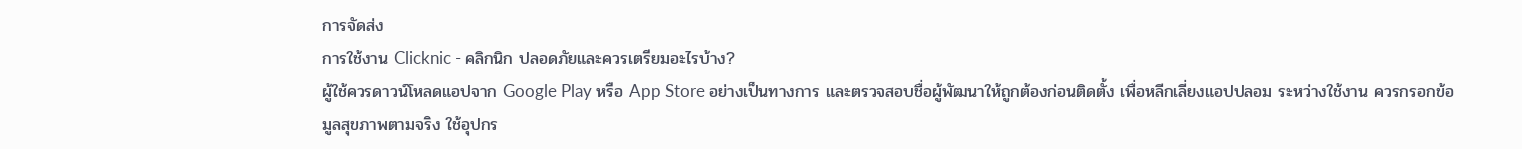การจัดส่ง
การใช้งาน Clicknic - คลิกนิก ปลอดภัยและควรเตรียมอะไรบ้าง?
ผู้ใช้ควรดาวน์โหลดแอปจาก Google Play หรือ App Store อย่างเป็นทางการ และตรวจสอบชื่อผู้พัฒนาให้ถูกต้องก่อนติดตั้ง เพื่อหลีกเลี่ยงแอปปลอม ระหว่างใช้งาน ควรกรอกข้อมูลสุขภาพตามจริง ใช้อุปกร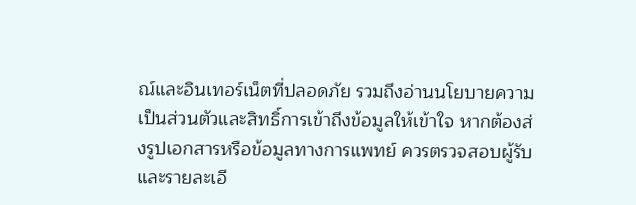ณ์และอินเทอร์เน็ตที่ปลอดภัย รวมถึงอ่านนโยบายความเป็นส่วนตัวและสิทธิ์การเข้าถึงข้อมูลให้เข้าใจ หากต้องส่งรูปเอกสารหรือข้อมูลทางการแพทย์ ควรตรวจสอบผู้รับและรายละเอี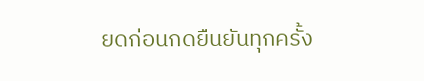ยดก่อนกดยืนยันทุกครั้ง